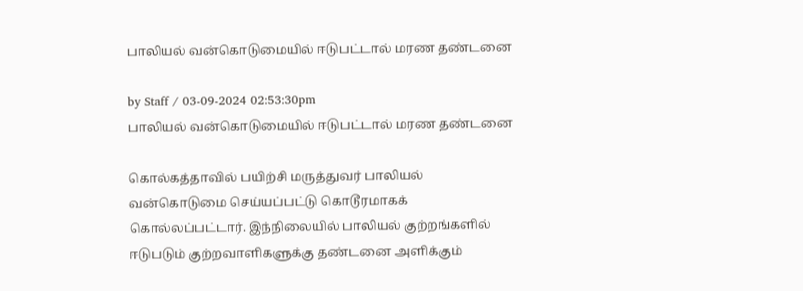பாலியல் வன்கொடுமையில் ஈடுபட்டால் மரண தண்டனை

by Staff / 03-09-2024 02:53:30pm
பாலியல் வன்கொடுமையில் ஈடுபட்டால் மரண தண்டனை

கொல்கத்தாவில் பயிற்சி மருத்துவர் பாலியல் வன்கொடுமை செய்யப்பட்டு கொடூரமாகக் கொல்லப்பட்டார். இந்நிலையில் பாலியல் குற்றங்களில் ஈடுபடும் குற்றவாளிகளுக்கு தண்டனை அளிக்கும்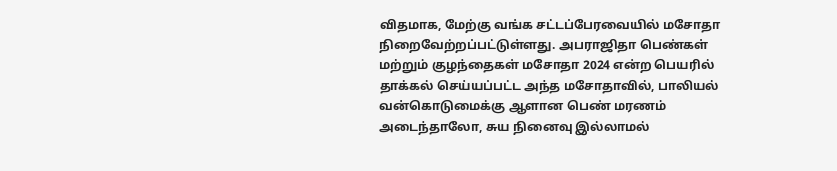விதமாக, மேற்கு வங்க சட்டப்பேரவையில் மசோதா நிறைவேற்றப்பட்டுள்ளது. அபராஜிதா பெண்கள் மற்றும் குழந்தைகள் மசோதா 2024 என்ற பெயரில் தாக்கல் செய்யப்பட்ட அந்த மசோதாவில், பாலியல் வன்கொடுமைக்கு ஆளான பெண் மரணம் அடைந்தாலோ, சுய நினைவு இல்லாமல்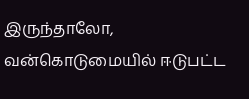இருந்தாலோ, வன்கொடுமையில் ஈடுபட்ட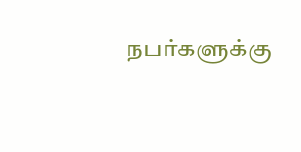நபர்களுக்கு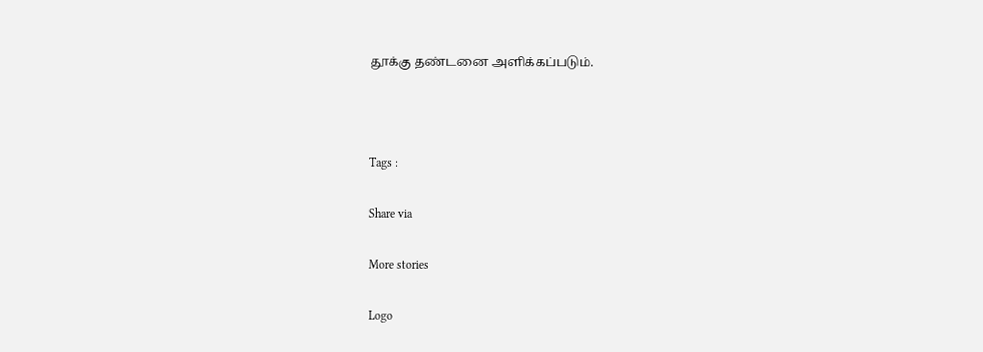தூக்கு தண்டனை அளிக்கப்படும்.



Tags :

Share via

More stories

Logo